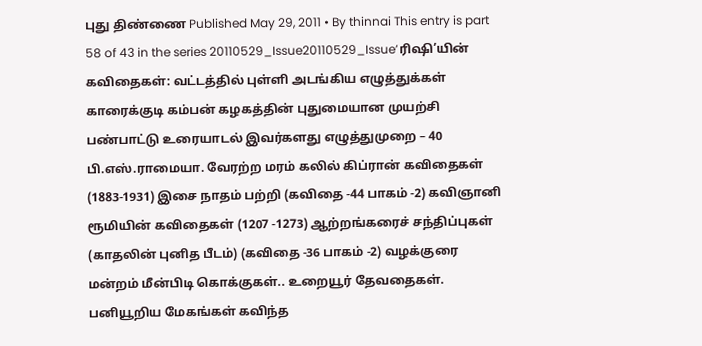புது திண்ணை Published May 29, 2011 • By thinnai This entry is part 58 of 43 in the series 20110529_Issue20110529_Issue’ரிஷி’யின் கவிதைகள்: வட்டத்தில் புள்ளி அடங்கிய எழுத்துக்கள் காரைக்குடி கம்பன் கழகத்தின் புதுமையான முயற்சி பண்பாட்டு உரையாடல் இவர்களது எழுத்துமுறை – 40 பி.எஸ்.ராமையா. வேரற்ற மரம் கலில் கிப்ரான் கவிதைகள் (1883-1931) இசை நாதம் பற்றி (கவிதை -44 பாகம் -2) கவிஞானி ரூமியின் கவிதைகள் (1207 -1273) ஆற்றங்கரைச் சந்திப்புகள் (காதலின் புனித பீடம்) (கவிதை -36 பாகம் -2) வழக்குரை மன்றம் மீன்பிடி கொக்குகள்.. உறையூர் தேவதைகள். பனியூறிய மேகங்கள் கவிந்த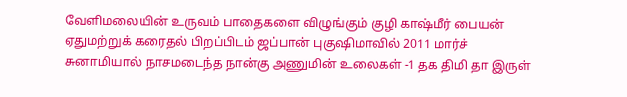வேளிமலையின் உருவம் பாதைகளை விழுங்கும் குழி காஷ்மீர் பையன் ஏதுமற்றுக் கரைதல் பிறப்பிடம் ஜப்பான் புகுஷிமாவில் 2011 மார்ச் சுனாமியால் நாசமடைந்த நான்கு அணுமின் உலைகள் -1 தக திமி தா இருள்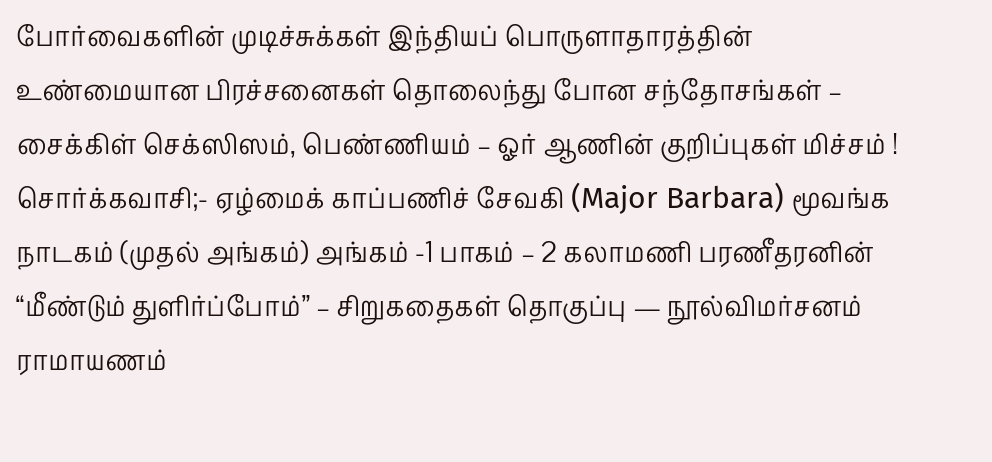போர்வைகளின் முடிச்சுக்கள் இந்தியப் பொருளாதாரத்தின் உண்மையான பிரச்சனைகள் தொலைந்து போன சந்தோசங்கள் – சைக்கிள் செக்ஸிஸம், பெண்ணியம் – ஓர் ஆணின் குறிப்புகள் மிச்சம் ! சொர்க்கவாசி;- ஏழ்மைக் காப்பணிச் சேவகி (Major Barbara) மூவங்க நாடகம் (முதல் அங்கம்) அங்கம் -1 பாகம் – 2 கலாமணி பரணீதரனின் “மீண்டும் துளிர்ப்போம்” – சிறுகதைகள் தொகுப்பு — நூல்விமர்சனம் ராமாயணம்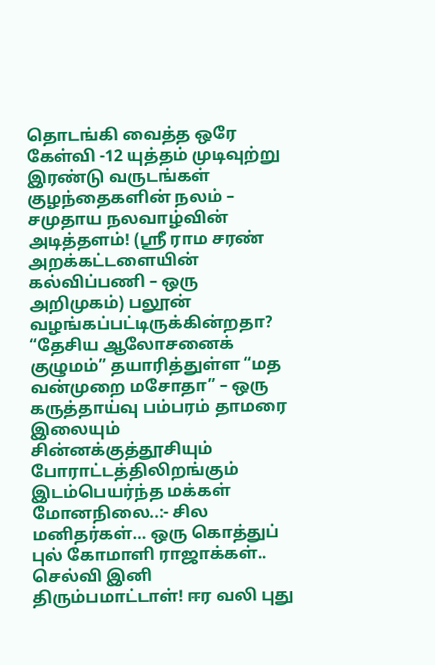தொடங்கி வைத்த ஒரே கேள்வி -12 யுத்தம் முடிவுற்று இரண்டு வருடங்கள் குழந்தைகளின் நலம் – சமுதாய நலவாழ்வின் அடித்தளம்! (ஸ்ரீ ராம சரண் அறக்கட்டளையின் கல்விப்பணி – ஒரு அறிமுகம்) பலூன் வழங்கப்பட்டிருக்கின்றதா? “தேசிய ஆலோசனைக் குழுமம்” தயாரித்துள்ள “மத வன்முறை மசோதா” – ஒரு கருத்தாய்வு பம்பரம் தாமரை இலையும் சின்னக்குத்தூசியும் போராட்டத்திலிறங்கும் இடம்பெயர்ந்த மக்கள் மோனநிலை..:- சில மனிதர்கள்… ஒரு கொத்துப் புல் கோமாளி ராஜாக்கள்.. செல்வி இனி திரும்பமாட்டாள்! ஈர வலி புது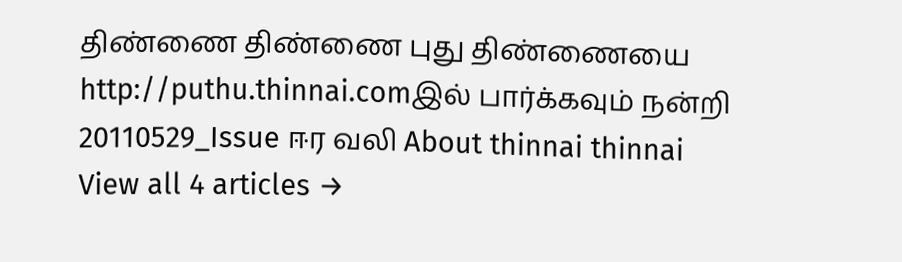திண்ணை திண்ணை புது திண்ணையை http://puthu.thinnai.comஇல் பார்க்கவும் நன்றி 20110529_Issue ஈர வலி About thinnai thinnai View all 4 articles →